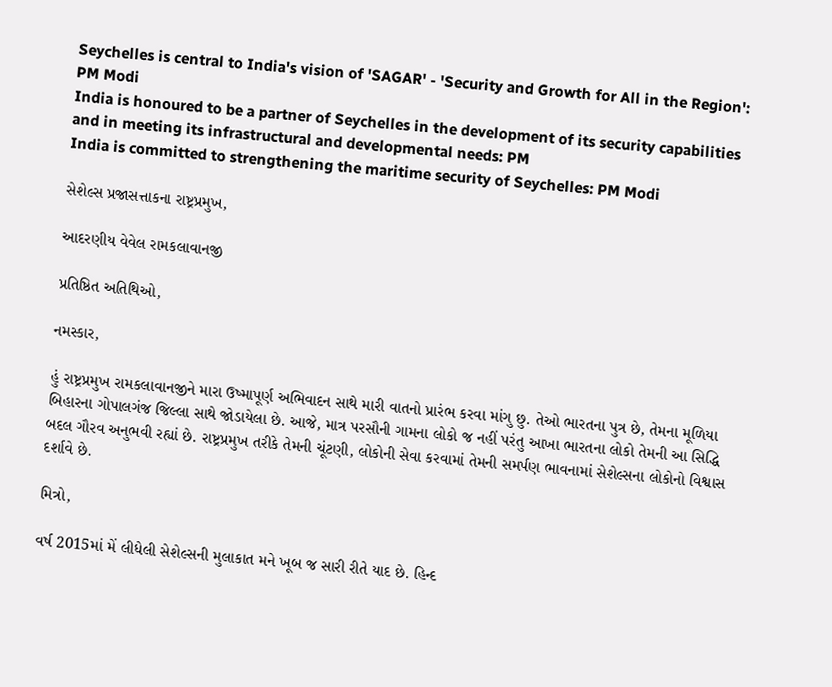Seychelles is central to India's vision of 'SAGAR' - 'Security and Growth for All in the Region': PM Modi
India is honoured to be a partner of Seychelles in the development of its security capabilities and in meeting its infrastructural and developmental needs: PM
India is committed to strengthening the maritime security of Seychelles: PM Modi

સેશેલ્સ પ્રજાસત્તાકના રાષ્ટ્રપ્રમુખ,

આદરણીય વેવેલ રામકલાવાનજી

પ્રતિષ્ઠિત અતિથિઓ,

નમસ્કાર,

હું રાષ્ટ્રપ્રમુખ રામકલાવાનજીને મારા ઉષ્માપૂર્ણ અભિવાદન સાથે મારી વાતનો પ્રારંભ કરવા માંગુ છુ. તેઓ ભારતના પુત્ર છે, તેમના મૂળિયા બિહારના ગોપાલગંજ જિલ્લા સાથે જોડાયેલા છે. આજે, માત્ર પરસૌની ગામના લોકો જ નહીં પરંતુ આખા ભારતના લોકો તેમની આ સિદ્ધિ બદલ ગૌરવ અનુભવી રહ્યાં છે. રાષ્ટ્રપ્રમુખ તરીકે તેમની ચૂંટણી, લોકોની સેવા કરવામાં તેમની સમર્પણ ભાવનામાં સેશેલ્સના લોકોનો વિશ્વાસ દર્શાવે છે.

મિત્રો,

વર્ષ 2015માં મેં લીધેલી સેશેલ્સની મુલાકાત મને ખૂબ જ સારી રીતે યાદ છે. હિન્દ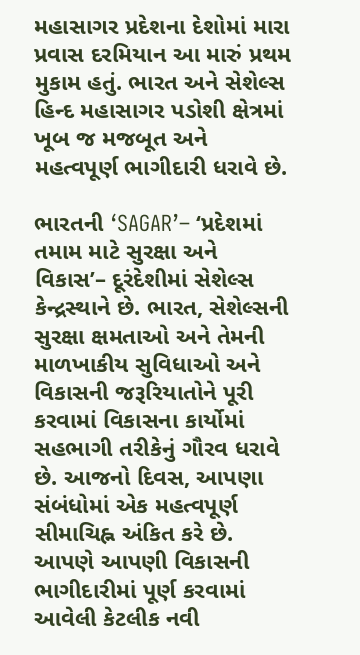મહાસાગર પ્રદેશના દેશોમાં મારા પ્રવાસ દરમિયાન આ મારું પ્રથમ મુકામ હતું. ભારત અને સેશેલ્સ હિન્દ મહાસાગર પડોશી ક્ષેત્રમાં ખૂબ જ મજબૂત અને મહત્વપૂર્ણ ભાગીદારી ધરાવે છે.

ભારતની ‘SAGAR’– ‘પ્રદેશમાં તમામ માટે સુરક્ષા અને વિકાસ’– દૂરંદેશીમાં સેશેલ્સ કેન્દ્રસ્થાને છે. ભારત, સેશેલ્સની સુરક્ષા ક્ષમતાઓ અને તેમની માળખાકીય સુવિધાઓ અને વિકાસની જરૂરિયાતોને પૂરી કરવામાં વિકાસના કાર્યોમાં સહભાગી તરીકેનું ગૌરવ ધરાવે છે. આજનો દિવસ, આપણા સંબંધોમાં એક મહત્વપૂર્ણ સીમાચિહ્ન અંકિત કરે છે. આપણે આપણી વિકાસની ભાગીદારીમાં પૂર્ણ કરવામાં આવેલી કેટલીક નવી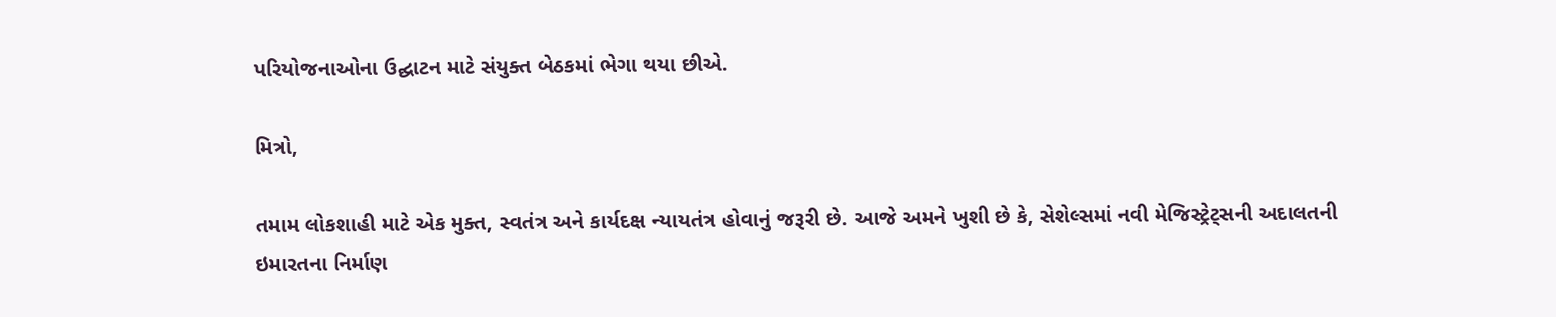પરિયોજનાઓના ઉદ્ઘાટન માટે સંયુક્ત બેઠકમાં ભેગા થયા છીએ.

મિત્રો,

તમામ લોકશાહી માટે એક મુક્ત, સ્વતંત્ર અને કાર્યદક્ષ ન્યાયતંત્ર હોવાનું જરૂરી છે. આજે અમને ખુશી છે કે, સેશેલ્સમાં નવી મેજિસ્ટ્રેટ્સની અદાલતની ઇમારતના નિર્માણ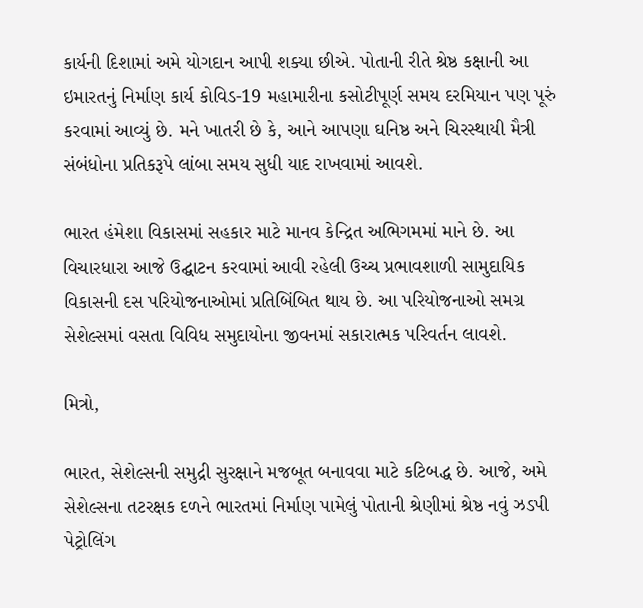કાર્યની દિશામાં અમે યોગદાન આપી શક્યા છીએ. પોતાની રીતે શ્રેષ્ઠ કક્ષાની આ ઇમારતનું નિર્માણ કાર્ય કોવિડ-19 મહામારીના કસોટીપૂર્ણ સમય દરમિયાન પણ પૂરું કરવામાં આવ્યું છે. મને ખાતરી છે કે, આને આપણા ઘનિષ્ઠ અને ચિરસ્થાયી મૈત્રી સંબંધોના પ્રતિકરૂપે લાંબા સમય સુધી યાદ રાખવામાં આવશે.

ભારત હંમેશા વિકાસમાં સહકાર માટે માનવ કેન્દ્રિત અભિગમમાં માને છે. આ વિચારધારા આજે ઉદ્ઘાટન કરવામાં આવી રહેલી ઉચ્ચ પ્રભાવશાળી સામુદાયિક વિકાસની દસ પરિયોજનાઓમાં પ્રતિબિંબિત થાય છે. આ પરિયોજનાઓ સમગ્ર સેશેલ્સમાં વસતા વિવિધ સમુદાયોના જીવનમાં સકારાત્મક પરિવર્તન લાવશે.

મિત્રો,

ભારત, સેશેલ્સની સમુદ્રી સુરક્ષાને મજબૂત બનાવવા માટે કટિબદ્ધ છે. આજે, અમે સેશેલ્સના તટરક્ષક દળને ભારતમાં નિર્માણ પામેલું પોતાની શ્રેણીમાં શ્રેષ્ઠ નવું ઝડપી પેટ્રોલિંગ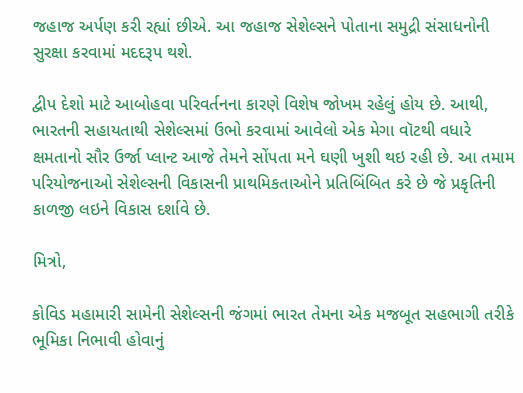જહાજ અર્પણ કરી રહ્યાં છીએ. આ જહાજ સેશેલ્સને પોતાના સમુદ્રી સંસાધનોની સુરક્ષા કરવામાં મદદરૂપ થશે.

દ્વીપ દેશો માટે આબોહવા પરિવર્તનના કારણે વિશેષ જોખમ રહેલું હોય છે. આથી, ભારતની સહાયતાથી સેશેલ્સમાં ઉભો કરવામાં આવેલો એક મેગા વૉટથી વધારે ક્ષમતાનો સૌર ઉર્જા પ્લાન્ટ આજે તેમને સોંપતા મને ઘણી ખુશી થઇ રહી છે. આ તમામ પરિયોજનાઓ સેશેલ્સની વિકાસની પ્રાથમિકતાઓને પ્રતિબિંબિત કરે છે જે પ્રકૃતિની કાળજી લઇને વિકાસ દર્શાવે છે.

મિત્રો,

કોવિડ મહામારી સામેની સેશેલ્સની જંગમાં ભારત તેમના એક મજબૂત સહભાગી તરીકે ભૂમિકા નિભાવી હોવાનું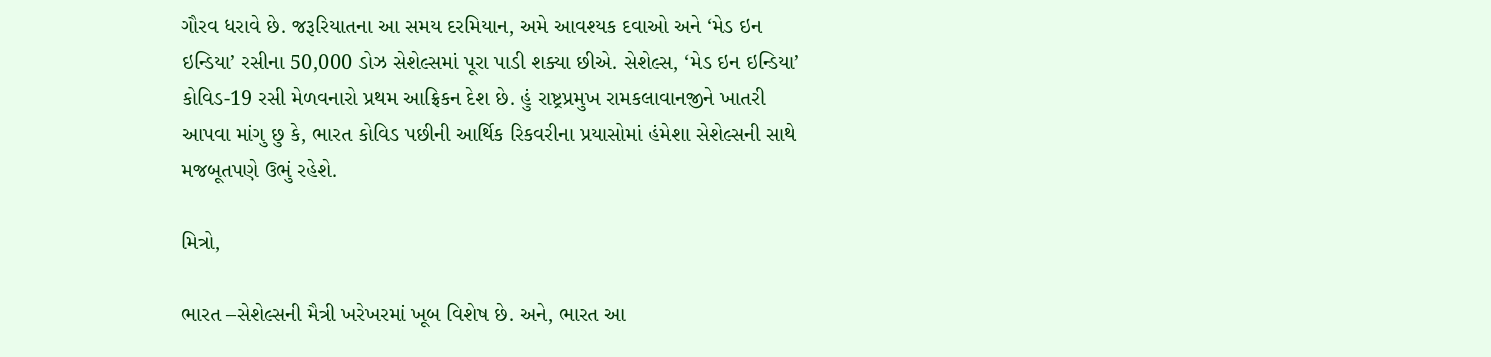ગૌરવ ધરાવે છે. જરૂરિયાતના આ સમય દરમિયાન, અમે આવશ્યક દવાઓ અને ‘મેડ ઇન ઇન્ડિયા’ રસીના 50,000 ડોઝ સેશેલ્સમાં પૂરા પાડી શક્યા છીએ. સેશેલ્સ, ‘મેડ ઇન ઇન્ડિયા’ કોવિડ-19 રસી મેળવનારો પ્રથમ આફ્રિકન દેશ છે. હું રાષ્ટ્રપ્રમુખ રામકલાવાનજીને ખાતરી આપવા માંગુ છુ કે, ભારત કોવિડ પછીની આર્થિક રિકવરીના પ્રયાસોમાં હંમેશા સેશેલ્સની સાથે મજબૂતપણે ઉભું રહેશે.

મિત્રો,

ભારત –સેશેલ્સની મૈત્રી ખરેખરમાં ખૂબ વિશેષ છે. અને, ભારત આ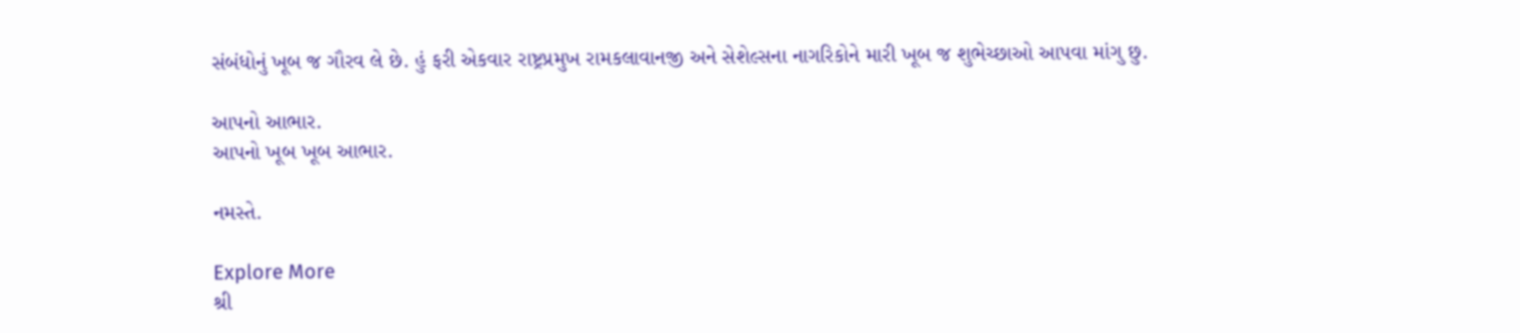સંબંધોનું ખૂબ જ ગૌરવ લે છે. હું ફરી એકવાર રાષ્ટ્રપ્રમુખ રામકલાવાનજી અને સેશેલ્સના નાગરિકોને મારી ખૂબ જ શુભેચ્છાઓ આપવા માંગુ છુ.

આપનો આભાર.
આપનો ખૂબ ખૂબ આભાર.

નમસ્તે.

Explore More
શ્રી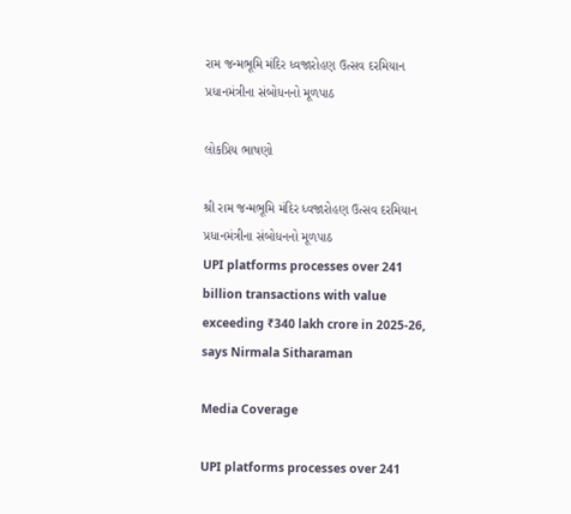રામ જન્મભૂમિ મંદિર ધ્વજારોહણ ઉત્સવ દરમિયાન પ્રધાનમંત્રીના સંબોધનનો મૂળપાઠ

લોકપ્રિય ભાષણો

શ્રી રામ જન્મભૂમિ મંદિર ધ્વજારોહણ ઉત્સવ દરમિયાન પ્રધાનમંત્રીના સંબોધનનો મૂળપાઠ
UPI platforms processes over 241 billion transactions with value exceeding ₹340 lakh crore in 2025-26, says Nirmala Sitharaman

Media Coverage

UPI platforms processes over 241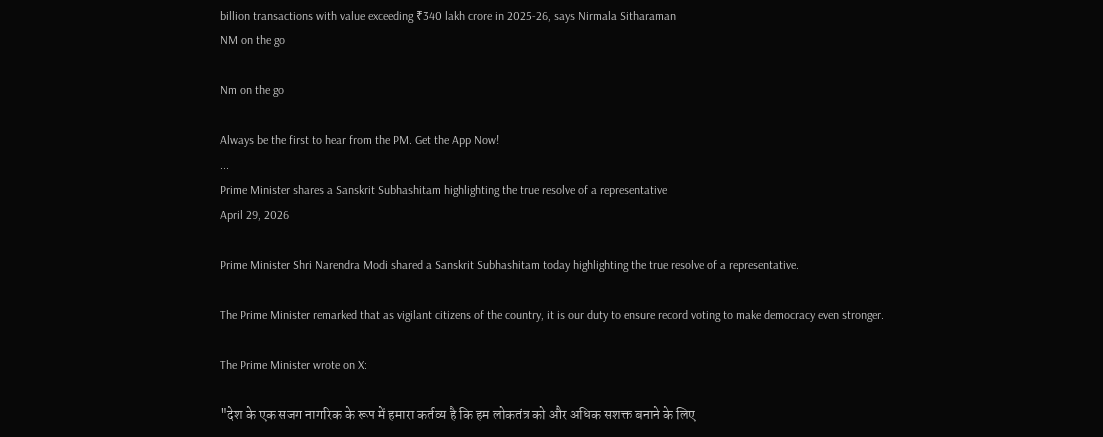billion transactions with value exceeding ₹340 lakh crore in 2025-26, says Nirmala Sitharaman
NM on the go

Nm on the go

Always be the first to hear from the PM. Get the App Now!
...
Prime Minister shares a Sanskrit Subhashitam highlighting the true resolve of a representative
April 29, 2026

Prime Minister Shri Narendra Modi shared a Sanskrit Subhashitam today highlighting the true resolve of a representative.

The Prime Minister remarked that as vigilant citizens of the country, it is our duty to ensure record voting to make democracy even stronger.

The Prime Minister wrote on X:

"देश के एक सजग नागरिक के रूप में हमारा कर्तव्य है कि हम लोकतंत्र को और अधिक सशक्त बनाने के लिए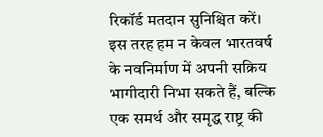रिकॉर्ड मतदान सुनिश्चित करें। इस तरह हम न केवल भारतवर्ष के नवनिर्माण में अपनी सक्रिय भागीदारी निभा सकते हैं, बल्कि एक समर्थ और समृद्ध राष्ट्र की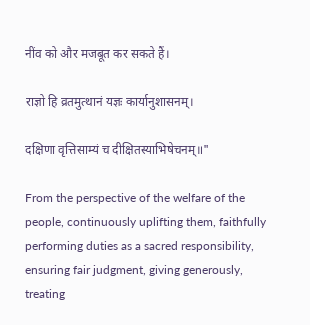नींव को और मजबूत कर सकते हैं।

राज्ञो हि व्रतमुत्थानं यज्ञः कार्यानुशासनम्।

दक्षिणा वृत्तिसाम्यं च दीक्षितस्याभिषेचनम्॥"

From the perspective of the welfare of the people, continuously uplifting them, faithfully performing duties as a sacred responsibility, ensuring fair judgment, giving generously, treating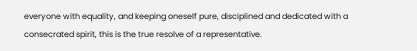everyone with equality, and keeping oneself pure, disciplined and dedicated with a consecrated spirit, this is the true resolve of a representative.